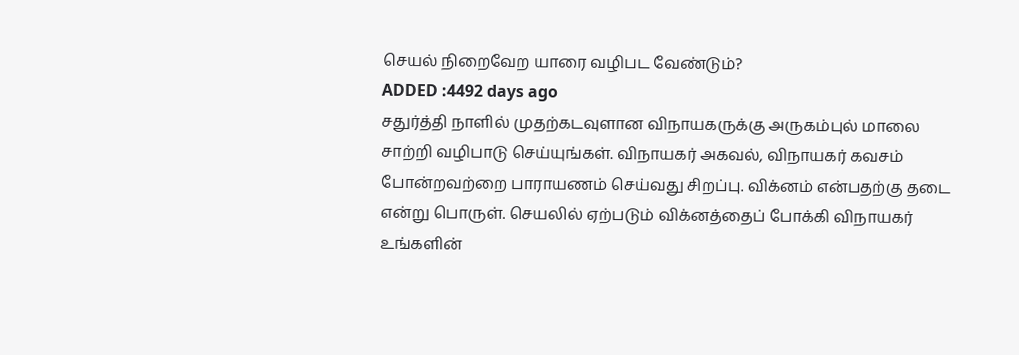செயல் நிறைவேற யாரை வழிபட வேண்டும்?
ADDED :4492 days ago
சதுர்த்தி நாளில் முதற்கடவுளான விநாயகருக்கு அருகம்புல் மாலை சாற்றி வழிபாடு செய்யுங்கள். விநாயகர் அகவல், விநாயகர் கவசம் போன்றவற்றை பாராயணம் செய்வது சிறப்பு. விக்னம் என்பதற்கு தடை என்று பொருள். செயலில் ஏற்படும் விக்னத்தைப் போக்கி விநாயகர் உங்களின்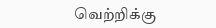வெற்றிக்கு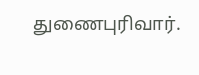துணைபுரிவார்.